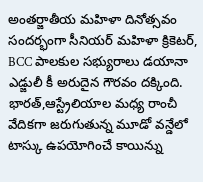అంతర్జాతీయ మహిళా దినోత్సవం సందర్భంగా సీనియర్ మహిళా క్రికెటర్, BCC పాలకుల సభ్యురాలు డయానా ఎడ్జులీ కీ అరుదైన గౌరవం దక్కింది. భారత్,ఆస్ట్రేలియాల మధ్య రాంచీ వేదికగా జరుగుతున్న మూడో వన్డేలో టాస్కు ఉపయోగించే కాయిన్ను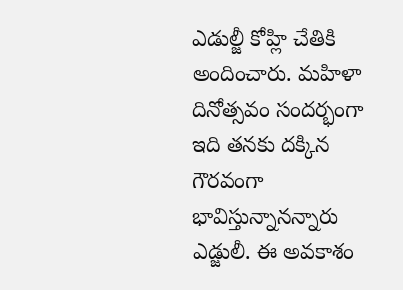ఎడుల్జీ కోహ్లి చేతికి అందించారు. మహిళా దినోత్సవం సందర్భంగా ఇది తనకు దక్కిన గౌరవంగా భావిస్తున్నానన్నారు ఎడ్జులీ. ఈ అవకాశం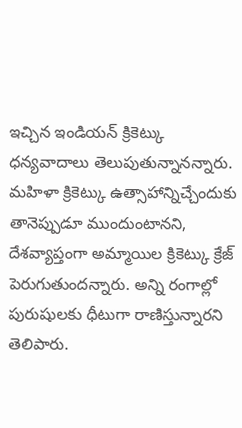ఇచ్చిన ఇండియన్ క్రికెట్కు ధన్యవాదాలు తెలుపుతున్నానన్నారు. మహిళా క్రికెట్కు ఉత్సాహాన్నిచ్చేందుకు తానెప్పుడూ ముందుంటానని, దేశవ్యాప్తంగా అమ్మాయిల క్రికెట్కు క్రేజ్ పెరుగుతుందన్నారు. అన్ని రంగాల్లో పురుషులకు ధీటుగా రాణిస్తున్నారని తెలిపారు.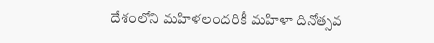దేశంలోని మహిళలందరికీ మహిళా దినోత్సవ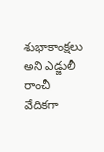శుభాకాంక్షలు అని ఎడ్జులీ రాంచీ వేదికగా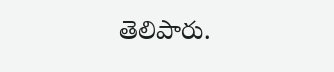తెలిపారు.